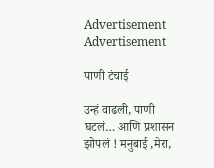Advertisement Advertisement

पाणी टंचाई

उन्हं वाढली, पाणी घटलं… आणि प्रशासन झोपलं ! मनुबाई ,मेरा,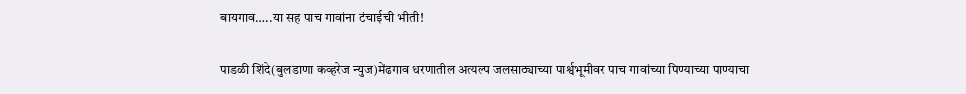बायगाव…..या सह पाच गावांना टंचाईची भीती!

पाडळी शिंदे(बुलडाणा कव्हरेज न्युज)मेंढगाव धरणातील अत्यल्प जलसाठ्याच्या पार्श्वभूमीवर पाच गावांच्या पिण्याच्या पाण्याचा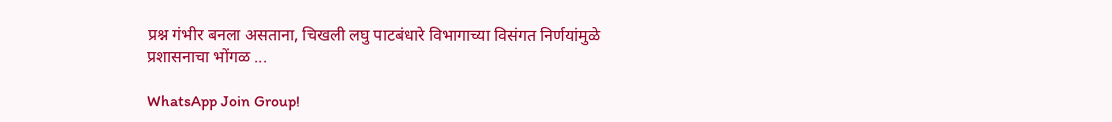प्रश्न गंभीर बनला असताना, चिखली लघु पाटबंधारे विभागाच्या विसंगत निर्णयांमुळे प्रशासनाचा भोंगळ ...

WhatsApp Join Group!